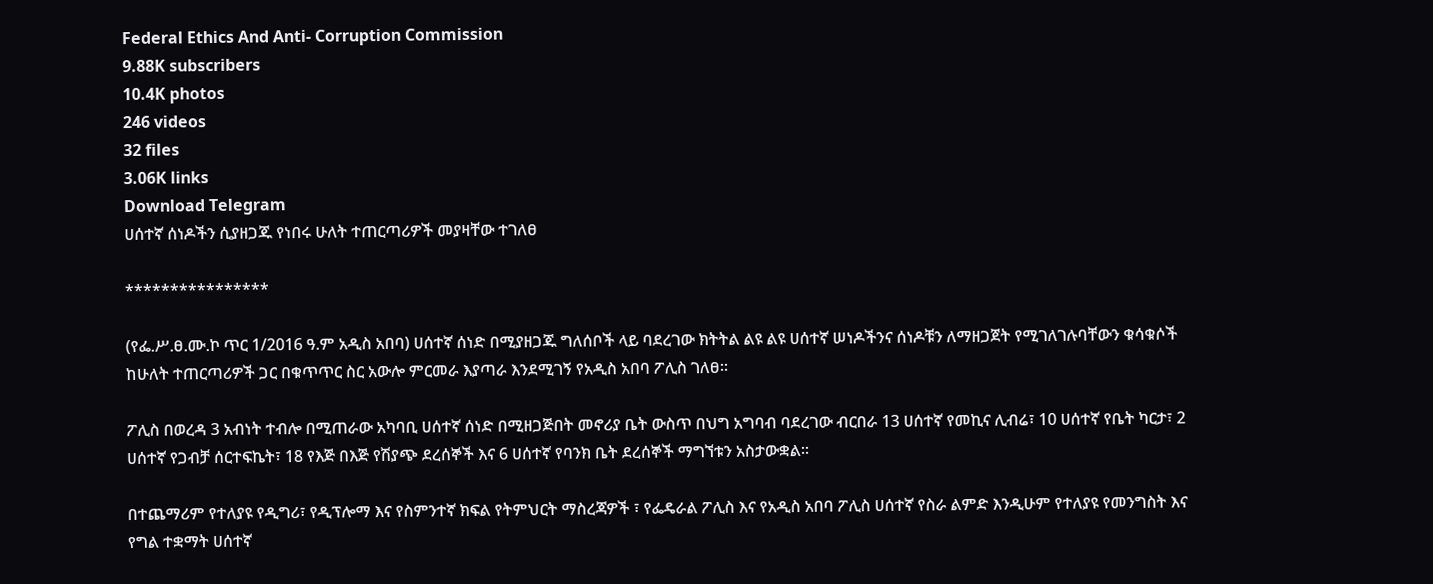Federal Ethics And Anti- Corruption Commission
9.88K subscribers
10.4K photos
246 videos
32 files
3.06K links
Download Telegram
ሀሰተኛ ሰነዶችን ሲያዘጋጁ የነበሩ ሁለት ተጠርጣሪዎች መያዛቸው ተገለፀ

****************

(የፌ.ሥ.ፀ.ሙ.ኮ ጥር 1/2016 ዓ.ም አዲስ አበባ) ሀሰተኛ ሰነድ በሚያዘጋጁ ግለሰቦች ላይ ባደረገው ክትትል ልዩ ልዩ ሀሰተኛ ሠነዶችንና ሰነዶቹን ለማዘጋጀት የሚገለገሉባቸውን ቁሳቁሶች ከሁለት ተጠርጣሪዎች ጋር በቁጥጥር ስር አውሎ ምርመራ እያጣራ እንደሚገኝ የአዲስ አበባ ፖሊስ ገለፀ።

ፖሊስ በወረዳ 3 አብነት ተብሎ በሚጠራው አካባቢ ሀሰተኛ ሰነድ በሚዘጋጅበት መኖሪያ ቤት ውስጥ በህግ አግባብ ባደረገው ብርበራ 13 ሀሰተኛ የመኪና ሊብሬ፣ 10 ሀሰተኛ የቤት ካርታ፣ 2 ሀሰተኛ የጋብቻ ሰርተፍኬት፣ 18 የእጅ በእጅ የሽያጭ ደረሰኞች እና 6 ሀሰተኛ የባንክ ቤት ደረሰኞች ማግኘቱን አስታውቋል፡፡

በተጨማሪም የተለያዩ የዲግሪ፣ የዲፕሎማ እና የስምንተኛ ክፍል የትምህርት ማስረጃዎች ፣ የፌዴራል ፖሊስ እና የአዲስ አበባ ፖሊስ ሀሰተኛ የስራ ልምድ እንዲሁም የተለያዩ የመንግስት እና የግል ተቋማት ሀሰተኛ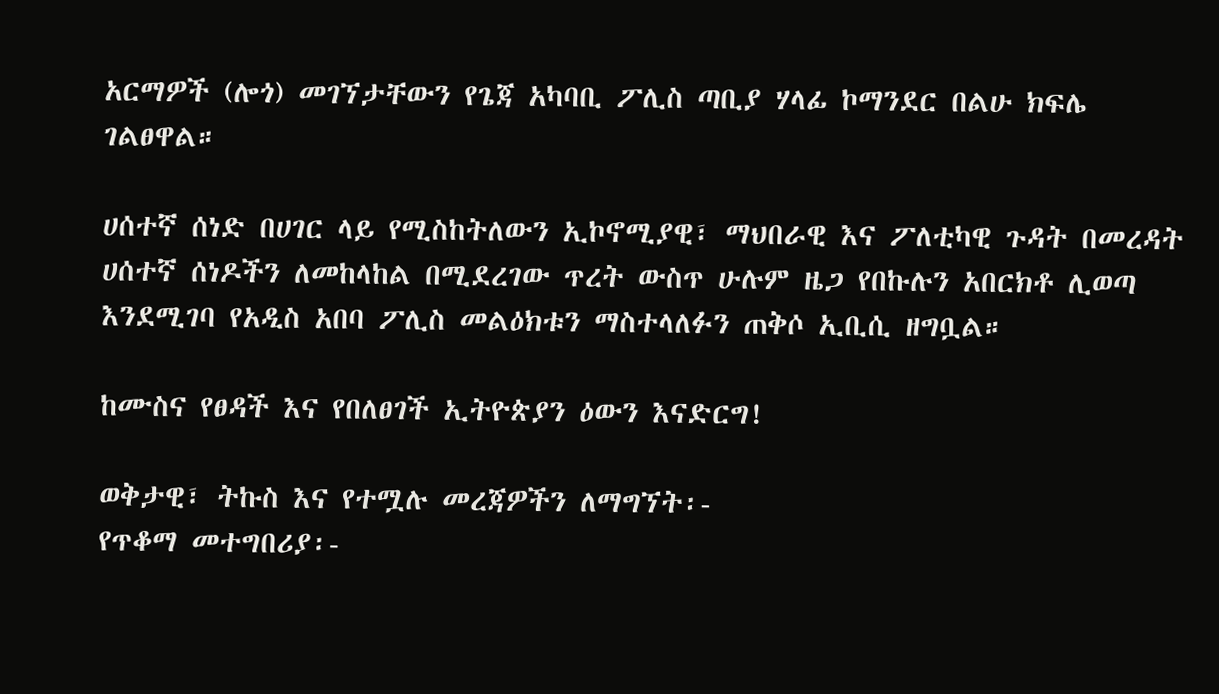አርማዎች (ሎጎ) መገኘታቸውን የጌጃ አካባቢ ፖሊስ ጣቢያ ሃላፊ ኮማንደር በልሁ ክፍሌ ገልፀዋል።

ሀሰተኛ ሰነድ በሀገር ላይ የሚስከትለውን ኢኮኖሚያዊ፣ ማህበራዊ እና ፖለቲካዊ ጉዳት በመረዳት ሀሰተኛ ሰነዶችን ለመከላከል በሚደረገው ጥረት ውስጥ ሁሉም ዜጋ የበኩሉን አበርክቶ ሊወጣ እንደሚገባ የአዲስ አበባ ፖሊስ መልዕክቱን ማስተላለፉን ጠቅሶ ኢቢሲ ዘግቧል።

ከሙስና የፀዳች እና የበለፀገች ኢትዮጵያን ዕውን እናድርግ!

ወቅታዊ፣ ትኩስ እና የተሟሉ መረጃዎችን ለማግኘት፡-
የጥቆማ መተግበሪያ፡-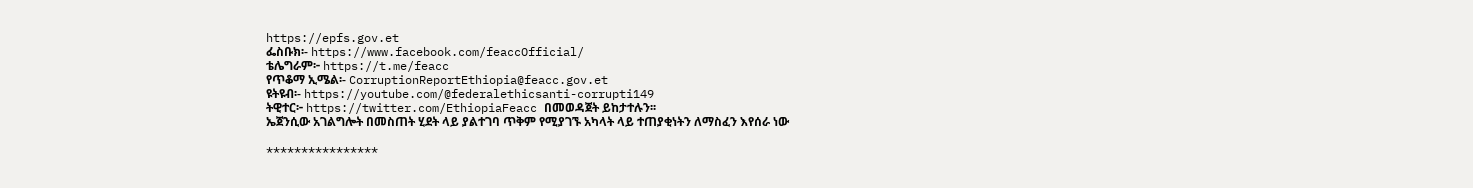https://epfs.gov.et
ፌስቡክ፡- https://www.facebook.com/feaccOfficial/
ቴሌግራም፦ https://t.me/feacc
የጥቆማ ኢሜል፡- CorruptionReportEthiopia@feacc.gov.et
ዩትዩብ፡- https://youtube.com/@federalethicsanti-corrupti149
ትዊተር፦ https://twitter.com/EthiopiaFeacc በመወዳጀት ይከታተሉን፡፡
ኤጀንሲው አገልግሎት በመስጠት ሂደት ላይ ያልተገባ ጥቅም የሚያገኙ አካላት ላይ ተጠያቂነትን ለማስፈን እየሰራ ነው

****************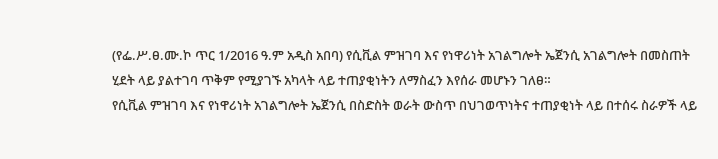(የፌ.ሥ.ፀ.ሙ.ኮ ጥር 1/2016 ዓ.ም አዲስ አበባ) የሲቪል ምዝገባ እና የነዋሪነት አገልግሎት ኤጀንሲ አገልግሎት በመስጠት ሂደት ላይ ያልተገባ ጥቅም የሚያገኙ አካላት ላይ ተጠያቂነትን ለማስፈን እየሰራ መሆኑን ገለፀ።
የሲቪል ምዝገባ እና የነዋሪነት አገልግሎት ኤጀንሲ በስድስት ወራት ውስጥ በህገወጥነትና ተጠያቂነት ላይ በተሰሩ ስራዎች ላይ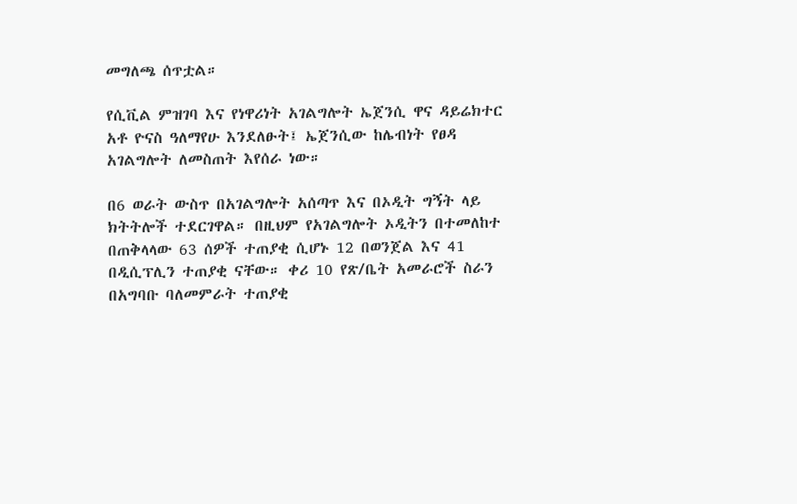መግለጫ ሰጥቷል።

የሲቪል ምዝገባ እና የነዋሪነት አገልግሎት ኤጀንሲ ዋና ዳይሬክተር አቶ ዮናስ ዓለማየሁ እንደለፁት፤ ኤጀንሲው ከሌብነት የፀዳ አገልግሎት ለመስጠት እየሰራ ነው።

በ6 ወራት ውስጥ በአገልግሎት አሰጣጥ እና በኦዲት ግኝት ላይ ክትትሎች ተደርገዋል። በዚህም የአገልግሎት ኦዲትን በተመለከተ በጠቅላላው 63 ሰዎች ተጠያቂ ሲሆኑ 12 በወንጀል እና 41 በዲሲፕሊን ተጠያቂ ናቸው። ቀሪ 10 የጽ/ቤት አመራሮች ስራን በአግባቡ ባለመምራት ተጠያቂ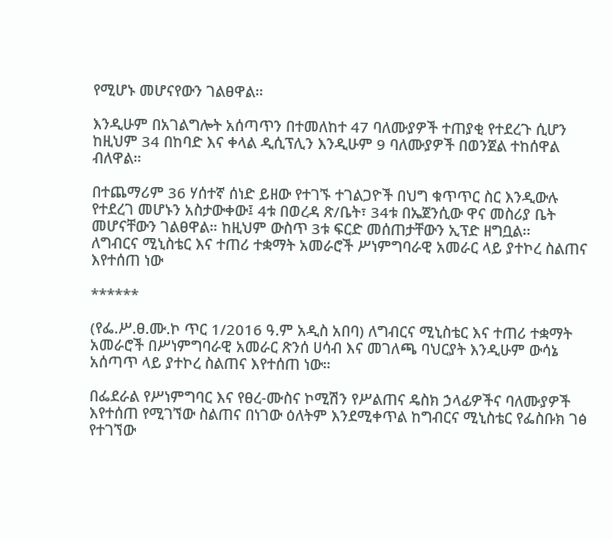የሚሆኑ መሆናየውን ገልፀዋል።

እንዲሁም በአገልግሎት አሰጣጥን በተመለከተ 47 ባለሙያዎች ተጠያቂ የተደረጉ ሲሆን ከዚህም 34 በከባድ እና ቀላል ዲሲፕሊን እንዲሁም 9 ባለሙያዎች በወንጀል ተከሰዋል ብለዋል።

በተጨማሪም 36 ሃሰተኛ ሰነድ ይዘው የተገኙ ተገልጋዮች በህግ ቁጥጥር ስር እንዲውሉ የተደረገ መሆኑን አስታውቀው፤ 4ቱ በወረዳ ጽ/ቤት፣ 34ቱ በኤጀንሲው ዋና መስሪያ ቤት መሆናቸውን ገልፀዋል። ከዚህም ውስጥ 3ቱ ፍርድ መሰጠታቸውን ኢፕድ ዘግቧል፡፡
ለግብርና ሚኒስቴር እና ተጠሪ ተቋማት አመራሮች ሥነምግባራዊ አመራር ላይ ያተኮረ ስልጠና እየተሰጠ ነው

******

(የፌ.ሥ.ፀ.ሙ.ኮ ጥር 1/2016 ዓ.ም አዲስ አበባ) ለግብርና ሚኒስቴር እና ተጠሪ ተቋማት አመራሮች በሥነምግባራዊ አመራር ጽንሰ ሀሳብ እና መገለጫ ባህርያት እንዲሁም ውሳኔ አሰጣጥ ላይ ያተኮረ ስልጠና እየተሰጠ ነው።

በፌደራል የሥነምግባር እና የፀረ-ሙስና ኮሚሽን የሥልጠና ዴስክ ኃላፊዎችና ባለሙያዎች እየተሰጠ የሚገኘው ስልጠና በነገው ዕለትም እንደሚቀጥል ከግብርና ሚኒስቴር የፌስቡክ ገፅ የተገኘው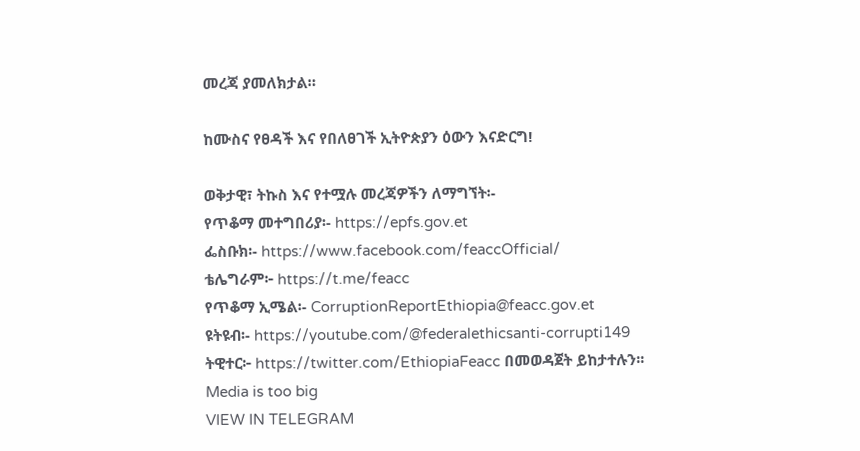መረጃ ያመለክታል።

ከሙስና የፀዳች እና የበለፀገች ኢትዮጵያን ዕውን እናድርግ!

ወቅታዊ፣ ትኩስ እና የተሟሉ መረጃዎችን ለማግኘት፡-
የጥቆማ መተግበሪያ፡- https://epfs.gov.et
ፌስቡክ፡- https://www.facebook.com/feaccOfficial/
ቴሌግራም፦ https://t.me/feacc
የጥቆማ ኢሜል፡- CorruptionReportEthiopia@feacc.gov.et
ዩትዩብ፡- https://youtube.com/@federalethicsanti-corrupti149
ትዊተር፦ https://twitter.com/EthiopiaFeacc በመወዳጀት ይከታተሉን፡፡
Media is too big
VIEW IN TELEGRAM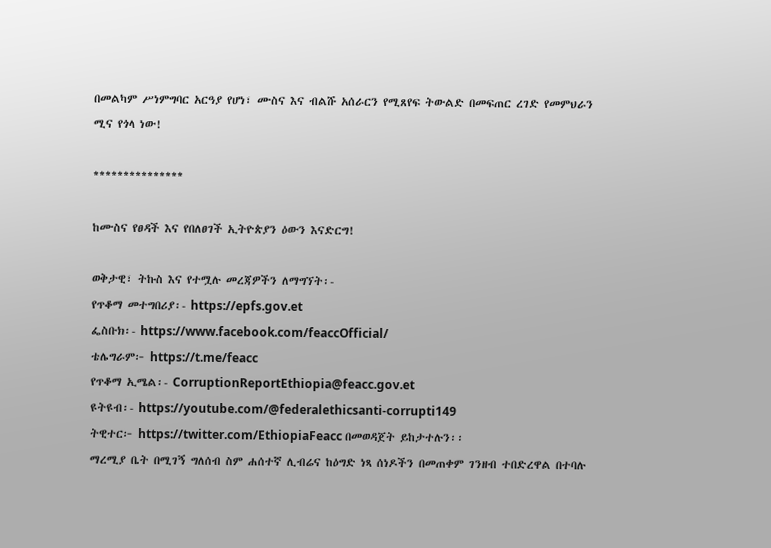በመልካም ሥነምግባር አርዓያ የሆነ፣ ሙስና እና ብልሹ አሰራርን የሚጸየፍ ትውልድ በመፍጠር ረገድ የመምህራን ሚና የጎላ ነው!

***************

ከሙስና የፀዳች እና የበለፀገች ኢትዮጵያን ዕውን እናድርግ!

ወቅታዊ፣ ትኩስ እና የተሟሉ መረጃዎችን ለማግኘት፡-
የጥቆማ መተግበሪያ፡- https://epfs.gov.et
ፌስቡክ፡- https://www.facebook.com/feaccOfficial/
ቴሌግራም፦ https://t.me/feacc
የጥቆማ ኢሜል፡- CorruptionReportEthiopia@feacc.gov.et
ዩትዩብ፡- https://youtube.com/@federalethicsanti-corrupti149
ትዊተር፦ https://twitter.com/EthiopiaFeacc በመወዳጀት ይከታተሉን፡፡
ማረሚያ ቤት በሚገኝ ግለሰብ ስም ሐሰተኛ ሊብሬና ከዕግድ ነጻ ሰነዶችን በመጠቀም ገንዘብ ተበድረዋል በተባሉ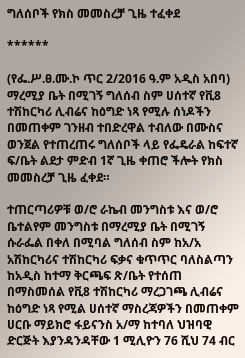ግለሰቦች የክስ መመስረቻ ጊዜ ተፈቀደ

******

(የፌ.ሥ.ፀ.ሙ.ኮ ጥር 2/2016 ዓ.ም አዲስ አበባ) ማረሚያ ቤት በሚገኝ ግለሰብ ስም ሀሰተኛ የቪ8 ተሽከርካሪ ሊብሬና ከዕግድ ነጻ የሚሉ ሰነዶችን በመጠቀም ገንዘብ ተበድረዋል ተብለው በሙስና ወንጀል የተጠረጠሩ ግለሰቦች ላይ የፌዴራል ከፍተኛ ፍ/ቤት ልደታ ምድብ 1ኛ ጊዜ ቀጠሮ ችሎት የክስ መመስረቻ ጊዜ ፈቀደ።

ተጠርጣሪዎቹ ወ/ሮ ራኬብ መንግስቱ እና ወ/ሮ ቤተልየም መንግስቱ በማረሚያ ቤት በሚገኝ ሱራፌል በቀለ በሚባል ግለሰብ ስም ከአ/አ አሽከርካሪና ተሽከርካሪ ፍቃና ቁጥጥር ባለስልጣን ከአዲስ ከተማ ቅርጫፍ ጽ/ቤት የተሰጠ በማስመሰል የቪ8 ተሽከርካሪ ማረጋገጫ ሊብሬና ከዕግድ ነጻ የሚል ሀሰተኛ ማስረጃዎችን በመጠቀም ሀርቡ ማይክሮ ፋይናንስ አ/ማ ከተባለ ህዝባዊ ድርጅት እያንዳንዳቸው 1 ሚሊዮን 76 ሺህ 74 ብር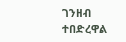ገንዘብ ተበድረዋል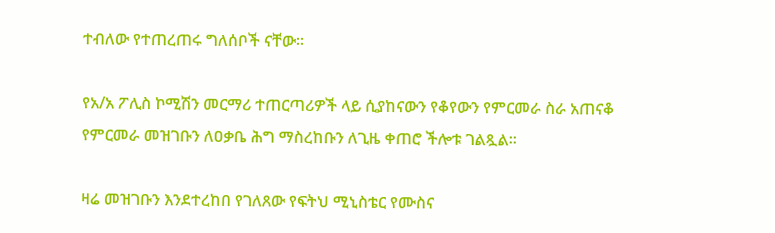ተብለው የተጠረጠሩ ግለሰቦች ናቸው።

የአ/አ ፖሊስ ኮሚሽን መርማሪ ተጠርጣሪዎች ላይ ሲያከናውን የቆየውን የምርመራ ስራ አጠናቆ የምርመራ መዝገቡን ለዐቃቤ ሕግ ማስረከቡን ለጊዜ ቀጠሮ ችሎቱ ገልጿል።

ዛሬ መዝገቡን እንደተረከበ የገለጸው የፍትህ ሚኒስቴር የሙስና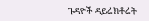ጉዳዮች ዳይሬክቶሬት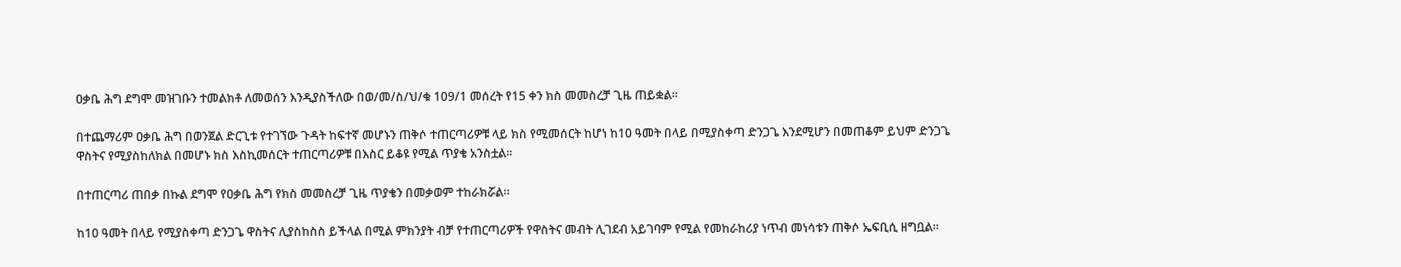ዐቃቤ ሕግ ደግሞ መዝገቡን ተመልክቶ ለመወሰን እንዲያስችለው በወ/መ/ስ/ህ/ቁ 109/1 መሰረት የ15 ቀን ክስ መመስረቻ ጊዜ ጠይቋል።

በተጨማሪም ዐቃቤ ሕግ በወንጀል ድርጊቱ የተገኘው ጉዳት ከፍተኛ መሆኑን ጠቅሶ ተጠርጣሪዎቹ ላይ ክስ የሚመሰርት ከሆነ ከ10 ዓመት በላይ በሚያስቀጣ ድንጋጌ እንደሚሆን በመጠቆም ይህም ድንጋጌ ዋስትና የሚያስከለክል በመሆኑ ክስ እስኪመሰርት ተጠርጣሪዎቹ በእስር ይቆዩ የሚል ጥያቄ አንስቷል።

በተጠርጣሪ ጠበቃ በኩል ደግሞ የዐቃቤ ሕግ የክስ መመስረቻ ጊዜ ጥያቄን በመቃወም ተከራክሯል።

ከ10 ዓመት በላይ የሚያስቀጣ ድንጋጌ ዋስትና ሊያስከስስ ይችላል በሚል ምክንያት ብቻ የተጠርጣሪዎች የዋስትና መብት ሊገደብ አይገባም የሚል የመከራከሪያ ነጥብ መነሳቱን ጠቅሶ ኤፍቢሲ ዘግቧል።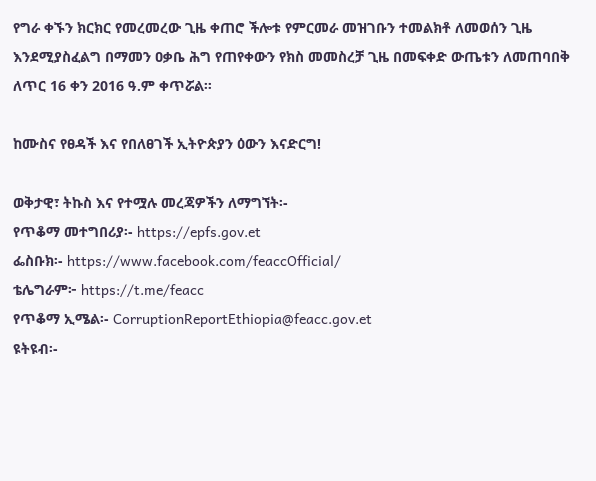የግራ ቀኙን ክርክር የመረመረው ጊዜ ቀጠሮ ችሎቱ የምርመራ መዝገቡን ተመልክቶ ለመወሰን ጊዜ እንደሚያስፈልግ በማመን ዐቃቤ ሕግ የጠየቀውን የክስ መመስረቻ ጊዜ በመፍቀድ ውጤቱን ለመጠባበቅ ለጥር 16 ቀን 2016 ዓ.ም ቀጥሯል።

ከሙስና የፀዳች እና የበለፀገች ኢትዮጵያን ዕውን እናድርግ!

ወቅታዊ፣ ትኩስ እና የተሟሉ መረጃዎችን ለማግኘት፡-
የጥቆማ መተግበሪያ፡- https://epfs.gov.et
ፌስቡክ፡- https://www.facebook.com/feaccOfficial/
ቴሌግራም፦ https://t.me/feacc
የጥቆማ ኢሜል፡- CorruptionReportEthiopia@feacc.gov.et
ዩትዩብ፡-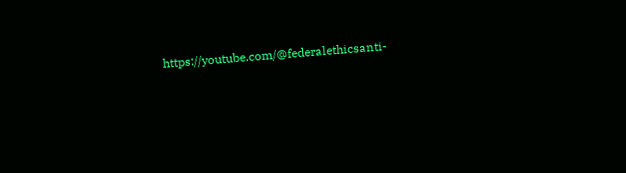https://youtube.com/@federalethicsanti-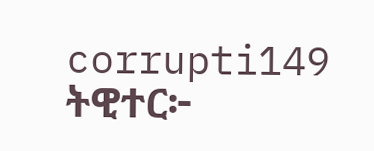corrupti149
ትዊተር፦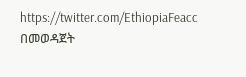https://twitter.com/EthiopiaFeacc በመወዳጀት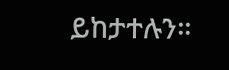ይከታተሉን፡፡